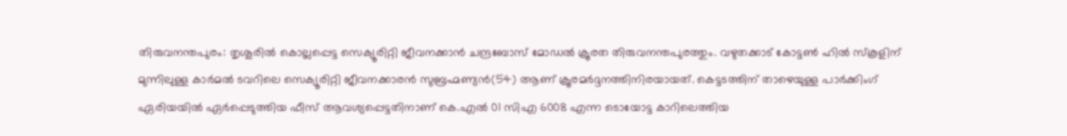തിരുവനന്തപുരം: തൃശൂരില്‍ കൊല്ലപ്പെട്ട സെക്യൂരിറ്റി ജീവനക്കാന്‍ ചന്ദ്രബോസ് മോഡല്‍ ക്രൂരത തിരുവനന്തപുരത്തും. വഴുതക്കാട് കോട്ടണ്‍ ഹില്‍ സ്‌കൂളിന് മുന്നിലുള്ള കാര്‍മല്‍ ടവറിലെ സെക്യൂരിറ്റി ജീവനക്കാരന്‍ സുബ്രഹ്മണ്യന്‍(54) ആണ് ക്രൂരമര്‍ദ്ദനത്തിനിരയായത്. കെട്ടടത്തിന് താഴെയുള്ള പാര്‍ക്കിംഗ് ഏരിയയില്‍ ഏര്‍പ്പെടുത്തിയ ഫീസ് ആവശ്യപ്പെട്ടതിനാണ് കെ.എല്‍ 01 സിഎ 6008 എന്ന ടൊയോട്ട കാറിലെത്തിയ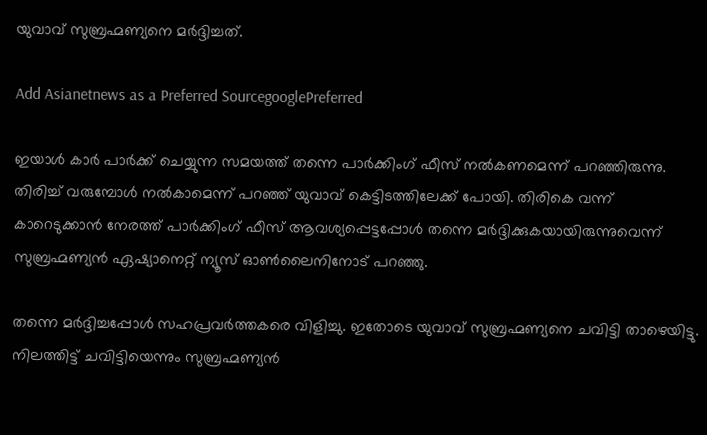യുവാവ് സുബ്രഹ്മണ്യനെ മര്‍ദ്ദിച്ചത്.

Add Asianetnews as a Preferred SourcegooglePreferred

ഇയാള്‍ കാര്‍ പാര്‍ക്ക് ചെയ്യുന്ന സമയത്ത് തന്നെ പാര്‍ക്കിംഗ് ഫീസ് നല്‍കണമെന്ന് പറഞ്ഞിരുന്നു. തിരിച്ച് വരുമ്പോള്‍ നല്‍കാമെന്ന് പറഞ്ഞ് യുവാവ് കെട്ടിടത്തിലേക്ക് പോയി. തിരികെ വന്ന് കാറെടുക്കാന്‍ നേരത്ത് പാര്‍ക്കിംഗ് ഫീസ് ആവശ്യപ്പെട്ടപ്പോള്‍ തന്നെ മര്‍ദ്ദിക്കുകയായിരുന്നുവെന്ന് സുബ്രഹ്മണ്യന്‍ ഏഷ്യാനെറ്റ് ന്യൂസ് ഓണ്‍ലൈനിനോട് പറഞ്ഞു.

തന്നെ മര്‍ദ്ദിച്ചപ്പോള്‍ സഹപ്രവര്‍ത്തകരെ വിളിച്ചു. ഇതോടെ യുവാവ് സുബ്രഹ്മണ്യനെ ചവിട്ടി താഴെയിട്ടു. നിലത്തിട്ട് ചവിട്ടിയെന്നും സുബ്രഹ്മണ്യന്‍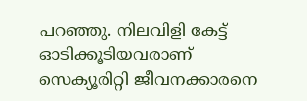പറഞ്ഞു. നിലവിളി കേട്ട് ഓടിക്കൂടിയവരാണ് സെക്യൂരിറ്റി ജീവനക്കാരനെ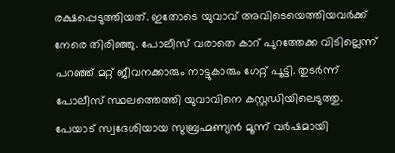രക്ഷപ്പെടുത്തിയത്. ഇതോടെ യുവാവ് അവിടെയെത്തിയവര്‍ക്ക് നേരെ തിരിഞ്ഞു. പോലീസ് വരാതെ കാറ് പുറത്തേക്ക വിടില്ലെന്ന് പറഞ്ഞ് മറ്റ് ജീവനക്കാരും നാട്ടുകാരും ഗേറ്റ് പൂട്ടി. തുടര്‍ന്ന് പോലീസ് സ്ഥലത്തെത്തി യുവാവിനെ കസ്റ്റഡിയിലെടുത്തു. പേയാട് സ്വദേശിയായ സുബ്രഹ്മണ്യന്‍ മൂന്ന് വര്‍ഷമായി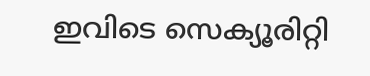ഇവിടെ സെക്യൂരിറ്റി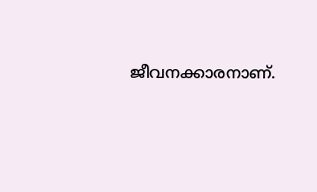ജീവനക്കാരനാണ്.